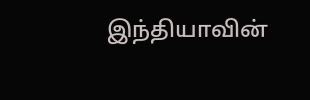இந்தியாவின்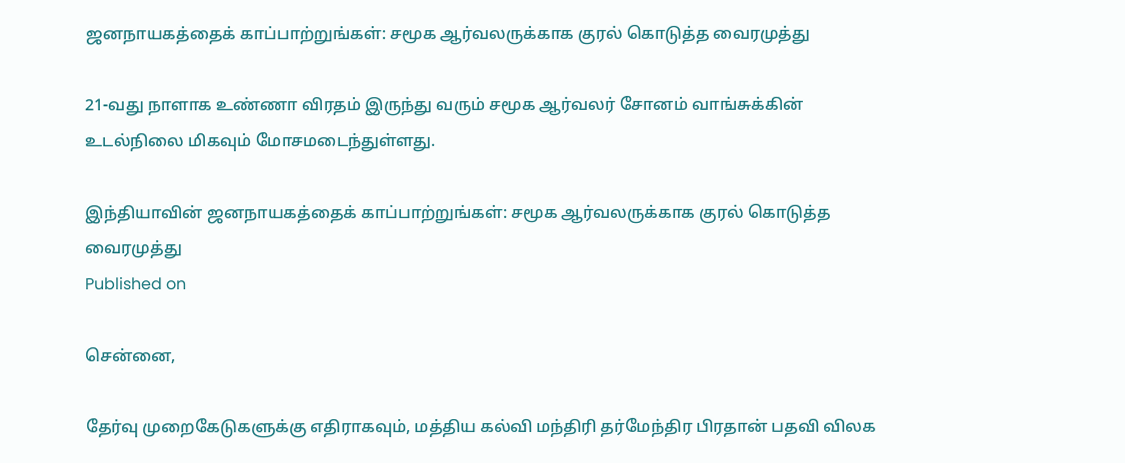ஜனநாயகத்தைக் காப்பாற்றுங்கள்: சமூக ஆர்வலருக்காக குரல் கொடுத்த வைரமுத்து

21-வது நாளாக உண்ணா விரதம் இருந்து வரும் சமூக ஆர்வலர் சோனம் வாங்சுக்கின் உடல்நிலை மிகவும் மோசமடைந்துள்ளது.

இந்தியாவின் ஜனநாயகத்தைக் காப்பாற்றுங்கள்: சமூக ஆர்வலருக்காக குரல் கொடுத்த வைரமுத்து
Published on

சென்னை,

தேர்வு முறைகேடுகளுக்கு எதிராகவும், மத்திய கல்வி மந்திரி தர்மேந்திர பிரதான் பதவி விலக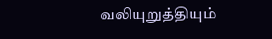வலியுறுத்தியும்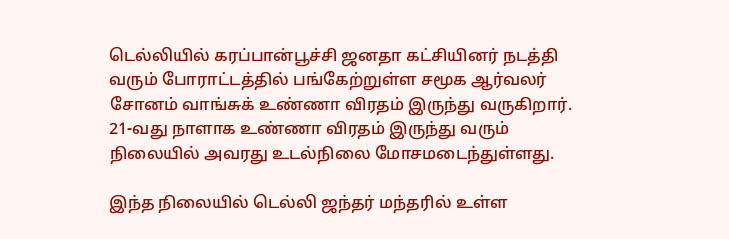டெல்லியில் கரப்பான்பூச்சி ஜனதா கட்சியினர் நடத்தி வரும் போராட்டத்தில் பங்கேற்றுள்ள சமூக ஆர்வலர் சோனம் வாங்சுக் உண்ணா விரதம் இருந்து வருகிறார். 21-வது நாளாக உண்ணா விரதம் இருந்து வரும் நிலையில் அவரது உடல்நிலை மோசமடைந்துள்ளது.

இந்த நிலையில் டெல்லி ஜந்தர் மந்தரில் உள்ள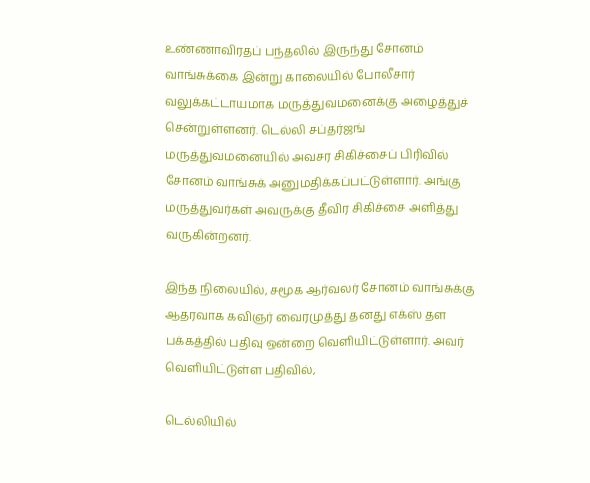உண்ணாவிரதப் பந்தலில் இருந்து சோனம் வாங்சுக்கை இன்று காலையில் போலீசார் வலுக்கட்டாயமாக மருத்துவமனைக்கு அழைத்துச் சென்றுள்ளனர். டெல்லி சப்தர்ஜங் மருத்துவமனையில் அவசர சிகிச்சைப் பிரிவில் சோனம் வாங்சுக் அனுமதிக்கப்பட்டுள்ளார். அங்கு மருத்துவர்கள் அவருக்கு தீவிர சிகிச்சை அளித்து வருகின்றனர்.

இந்த நிலையில், சமூக ஆர்வலர் சோனம் வாங்சுக்கு ஆதரவாக கவிஞர் வைரமுத்து தனது எக்ஸ் தள பக்கத்தில் பதிவு ஒன்றை வெளியிட்டுள்ளார். அவர் வெளியிட்டுள்ள பதிவில்,

டெல்லியில்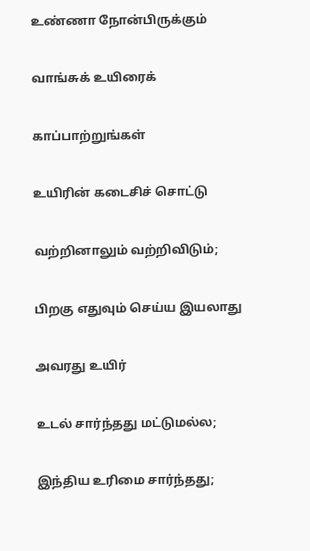உண்ணா நோன்பிருக்கும்

வாங்சுக் உயிரைக்

காப்பாற்றுங்கள்

உயிரின் கடைசிச் சொட்டு

வற்றினாலும் வற்றிவிடும்;

பிறகு எதுவும் செய்ய இயலாது

அவரது உயிர்

உடல் சார்ந்தது மட்டுமல்ல;

இந்திய உரிமை சார்ந்தது;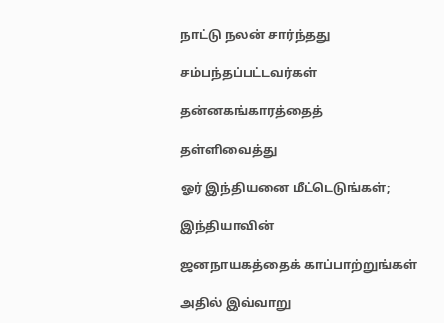நாட்டு நலன் சார்ந்தது

சம்பந்தப்பட்டவர்கள்

தன்னகங்காரத்தைத்

தள்ளிவைத்து

ஓர் இந்தியனை மீட்டெடுங்கள்;

இந்தியாவின்

ஜனநாயகத்தைக் காப்பாற்றுங்கள்

அதில் இவ்வாறு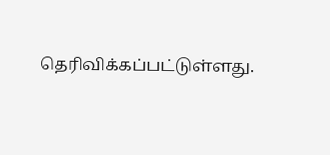தெரிவிக்கப்பட்டுள்ளது.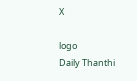X

logo
Daily Thanthi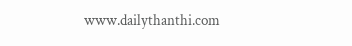www.dailythanthi.com